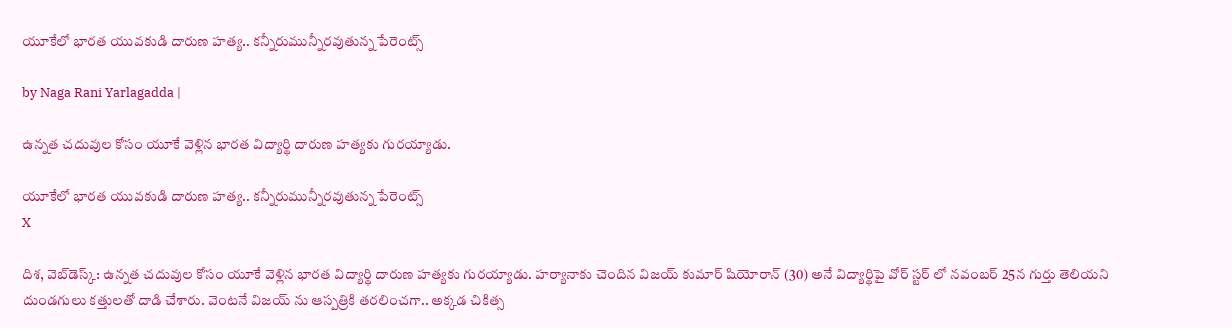యూకేలో భారత యువకుడి దారుణ హత్య.. కన్నీరుమున్నీరవుతున్న పేరెంట్స్

by Naga Rani Yarlagadda |

ఉన్నత చదువుల కోసం యూకే వెళ్లిన భారత విద్యార్థి దారుణ హత్యకు గురయ్యాడు.

యూకేలో భారత యువకుడి దారుణ హత్య.. కన్నీరుమున్నీరవుతున్న పేరెంట్స్
X

దిశ, వెబ్‌డెస్క్: ఉన్నత చదువుల కోసం యూకే వెళ్లిన భారత విద్యార్థి దారుణ హత్యకు గురయ్యాడు. హర్యానాకు చెందిన విజయ్ కుమార్ షియోరాన్ (30) అనే విద్యార్థిపై వోర్ స్టర్ లో నవంబర్ 25న గుర్తు తెలియని దుండగులు కత్తులతో దాడి చేశారు. వెంటనే విజయ్ ను ఆస్పత్రికి తరలించగా.. అక్కడ చికిత్స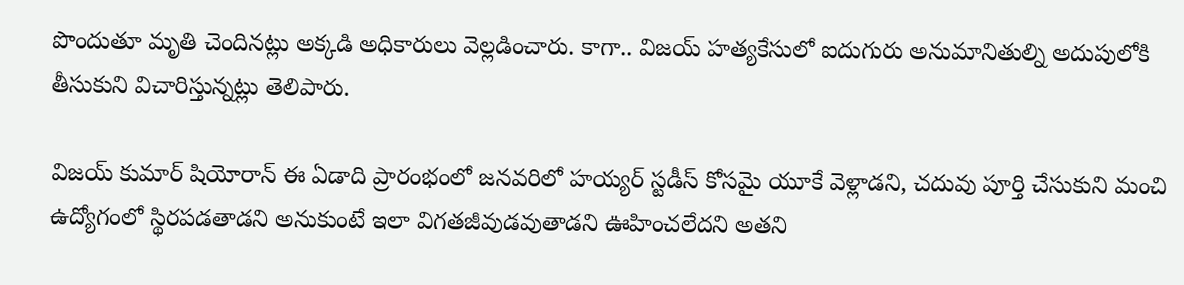పొందుతూ మృతి చెందినట్లు అక్కడి అధికారులు వెల్లడించారు. కాగా.. విజయ్ హత్యకేసులో ఐదుగురు అనుమానితుల్ని అదుపులోకి తీసుకుని విచారిస్తున్నట్లు తెలిపారు.

విజయ్ కుమార్ షియోరాన్ ఈ ఏడాది ప్రారంభంలో జనవరిలో హయ్యర్ స్టడీస్ కోసమై యూకే వెళ్లాడని, చదువు పూర్తి చేసుకుని మంచి ఉద్యోగంలో స్థిరపడతాడని అనుకుంటే ఇలా విగతజీవుడవుతాడని ఊహించలేదని అతని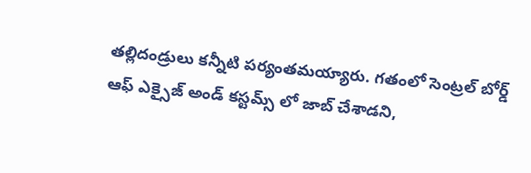తల్లిదండ్రులు కన్నీటి పర్యంతమయ్యారు. గతంలో సెంట్రల్ బోర్డ్ ఆఫ్ ఎక్సైజ్ అండ్ కస్టమ్స్ లో జాబ్ చేశాడని,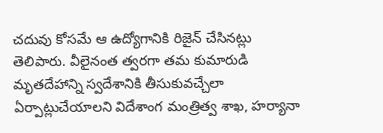చదువు కోసమే ఆ ఉద్యోగానికి రిజైన్ చేసినట్లు తెలిపారు. వీలైనంత త్వరగా తమ కుమారుడి మృతదేహాన్ని స్వదేశానికి తీసుకువచ్చేలా ఏర్పాట్లుచేయాలని విదేశాంగ మంత్రిత్వ శాఖ, హర్యానా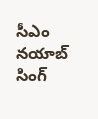సీఎం నయాబ్ సింగ్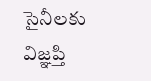సైనీలకు విజ్ఞప్తి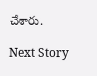చేశారు.

Next Story